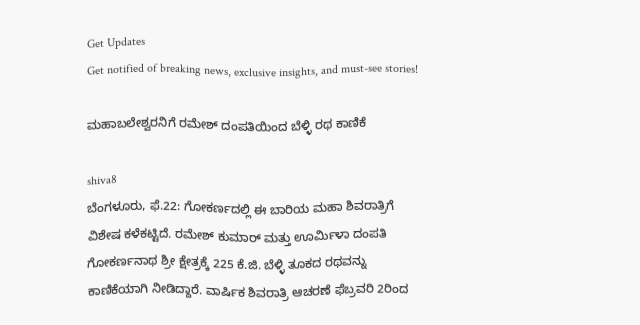Get Updates
Get notified of breaking news, exclusive insights, and must-see stories!

ಮಹಾಬಲೇಶ್ವರನಿಗೆ ರಮೇಶ್ ದಂಪತಿಯಿಂದ ಬೆಳ್ಳಿ ರಥ ಕಾಣಿಕೆ

shiva8
ಬೆಂಗಳೂರು, ಫೆ.22: ಗೋಕರ್ಣದಲ್ಲಿ ಈ ಬಾರಿಯ ಮಹಾ ಶಿವರಾತ್ರಿಗೆ ವಿಶೇಷ ಕಳೆಕಟ್ಟಿದೆ. ರಮೇಶ್ ಕುಮಾರ್ ಮತ್ತು ಊರ್ಮಿಳಾ ದಂಪತಿ ಗೋಕರ್ಣನಾಥ ಶ್ರೀ ಕ್ಷೇತ್ರಕ್ಕೆ 225 ಕೆ.ಜಿ. ಬೆಳ್ಳಿ ತೂಕದ ರಥವನ್ನು ಕಾಣಿಕೆಯಾಗಿ ನೀಡಿದ್ದಾರೆ. ವಾರ್ಷಿಕ ಶಿವರಾತ್ರಿ ಆಚರಣೆ ಫೆಬ್ರವರಿ 2ರಿಂದ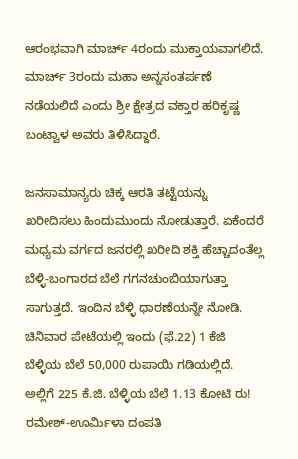ಆರಂಭವಾಗಿ ಮಾರ್ಚ್ 4ರಂದು ಮುಕ್ತಾಯವಾಗಲಿದೆ. ಮಾರ್ಚ್ 3ರಂದು ಮಹಾ ಅನ್ನಸಂತರ್ಪಣೆ ನಡೆಯಲಿದೆ ಎಂದು ಶ್ರೀ ಕ್ಷೇತ್ರದ ವಕ್ತಾರ ಹರಿಕೃಷ್ಣ ಬಂಟ್ವಾಳ ಅವರು ತಿಳಿಸಿದ್ದಾರೆ.

ಜನಸಾಮಾನ್ಯರು ಚಿಕ್ಕ ಆರತಿ ತಟ್ಟೆಯನ್ನು ಖರೀದಿಸಲು ಹಿಂದುಮುಂದು ನೋಡುತ್ತಾರೆ. ಏಕೆಂದರೆ ಮಧ್ಯಮ ವರ್ಗದ ಜನರಲ್ಲಿ ಖರೀದಿ ಶಕ್ತಿ ಹೆಚ್ಚಾದಂತೆಲ್ಲ ಬೆಳ್ಳಿ-ಬಂಗಾರದ ಬೆಲೆ ಗಗನಚುಂಬಿಯಾಗುತ್ತಾ ಸಾಗುತ್ತದೆ. ಇಂದಿನ ಬೆಳ್ಳಿ ಧಾರಣೆಯನ್ನೇ ನೋಡಿ. ಚಿನಿವಾರ ಪೇಟೆಯಲ್ಲಿ ಇಂದು (ಫೆ.22) 1 ಕೆಜಿ ಬೆಳ್ಳಿಯ ಬೆಲೆ 50,000 ರುಪಾಯಿ ಗಡಿಯಲ್ಲಿದೆ. ಅಲ್ಲಿಗೆ 225 ಕೆ.ಜಿ. ಬೆಳ್ಳಿಯ ಬೆಲೆ 1.13 ಕೋಟಿ ರು! ರಮೇಶ್-ಊರ್ಮಿಳಾ ದಂಪತಿ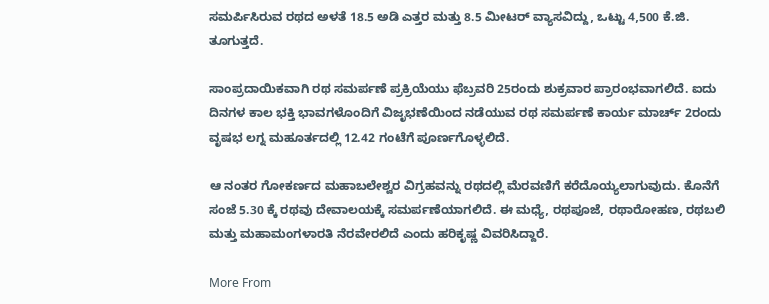ಸಮರ್ಪಿಸಿರುವ ರಥದ ಅಳತೆ 18.5 ಅಡಿ ಎತ್ತರ ಮತ್ತು 8.5 ಮೀಟರ್ ವ್ಯಾಸವಿದ್ದು, ಒಟ್ಟು 4,500 ಕೆ.ಜಿ. ತೂಗುತ್ತದೆ.

ಸಾಂಪ್ರದಾಯಿಕವಾಗಿ ರಥ ಸಮರ್ಪಣೆ ಪ್ರಕ್ರಿಯೆಯು ಫೆಬ್ರವರಿ 25ರಂದು ಶುಕ್ರವಾರ ಪ್ರಾರಂಭವಾಗಲಿದೆ. ಐದು ದಿನಗಳ ಕಾಲ ಭಕ್ತಿ ಭಾವಗಳೊಂದಿಗೆ ವಿಜೃಭಣೆಯಿಂದ ನಡೆಯುವ ರಥ ಸಮರ್ಪಣೆ ಕಾರ್ಯ ಮಾರ್ಚ್ 2ರಂದು ವೃಷಭ ಲಗ್ನ ಮಹೂರ್ತದಲ್ಲಿ 12.42 ಗಂಟೆಗೆ ಪೂರ್ಣಗೊಳ್ಳಲಿದೆ.

ಆ ನಂತರ ಗೋಕರ್ಣದ ಮಹಾಬಲೇಶ್ವರ ವಿಗ್ರಹವನ್ನು ರಥದಲ್ಲಿ ಮೆರವಣಿಗೆ ಕರೆದೊಯ್ಯಲಾಗುವುದು. ಕೊನೆಗೆ ಸಂಜೆ 5.30 ಕ್ಕೆ ರಥವು ದೇವಾಲಯಕ್ಕೆ ಸಮರ್ಪಣೆಯಾಗಲಿದೆ. ಈ ಮಧ್ಯೆ, ರಥಪೂಜೆ, ರಥಾರೋಹಣ, ರಥಬಲಿ ಮತ್ತು ಮಹಾಮಂಗಳಾರತಿ ನೆರವೇರಲಿದೆ ಎಂದು ಹರಿಕೃಷ್ಣ ವಿವರಿಸಿದ್ದಾರೆ.

More From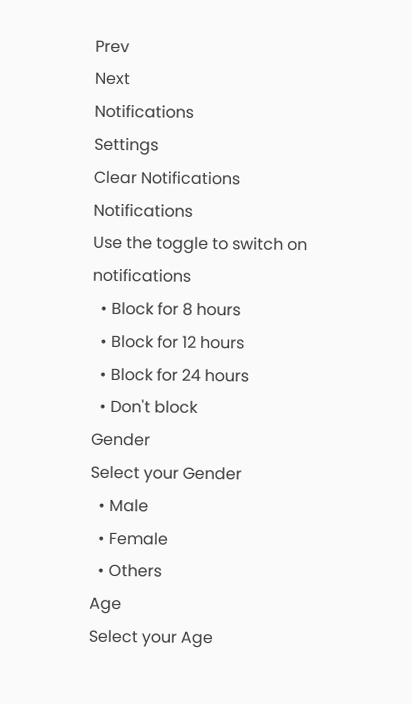Prev
Next
Notifications
Settings
Clear Notifications
Notifications
Use the toggle to switch on notifications
  • Block for 8 hours
  • Block for 12 hours
  • Block for 24 hours
  • Don't block
Gender
Select your Gender
  • Male
  • Female
  • Others
Age
Select your Age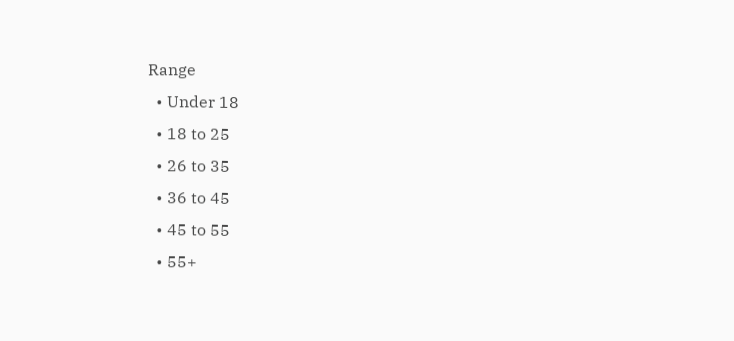Range
  • Under 18
  • 18 to 25
  • 26 to 35
  • 36 to 45
  • 45 to 55
  • 55+